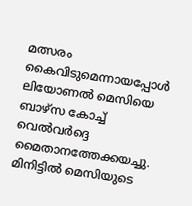മത്സരം കൈവിടുമെന്നായപ്പോൾ ലിയോണൽ മെസിയെ ബാഴ്‍സ കോച്ച് വെൽവർദ്ദെ മൈതാനത്തേക്കയച്ചു. മിനിട്ടില്‍ മെസിയുടെ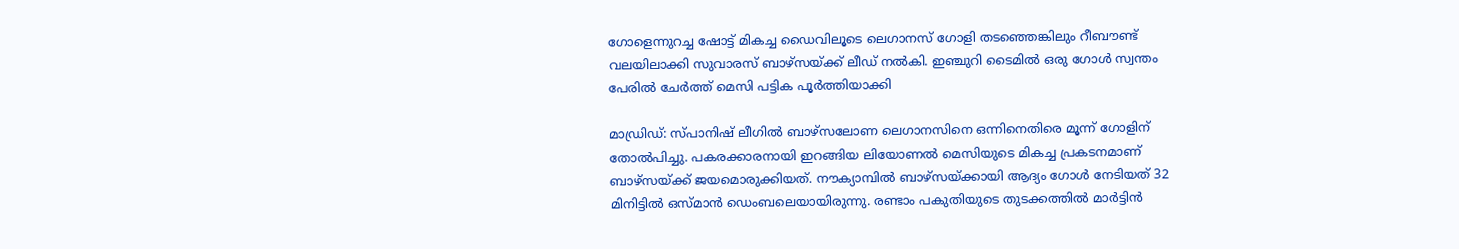ഗോളെന്നുറച്ച ഷോട്ട് മികച്ച ഡൈവിലൂടെ ലെഗാനസ് ഗോളി തടഞ്ഞെങ്കിലും റീബൗണ്ട് വലയിലാക്കി സുവാരസ് ബാഴ്സയ്ക്ക് ലീഡ് നൽകി. ഇഞ്ചുറി ടൈമിൽ ഒരു ഗോൾ സ്വന്തം പേരിൽ ചേർത്ത് മെസി പട്ടിക പൂർത്തിയാക്കി

മാഡ്രിഡ്: സ്പാനിഷ് ലീഗിൽ ബാഴ്‍സലോണ ലെഗാനസിനെ ഒന്നിനെതിരെ മൂന്ന് ഗോളിന് തോൽപിച്ചു. പകരക്കാരനായി ഇറങ്ങിയ ലിയോണൽ മെസിയുടെ മികച്ച പ്രകടനമാണ് ബാഴ്‍സയ്ക്ക് ജയമൊരുക്കിയത്. നൗക്യാമ്പിൽ ബാഴ്സയ്ക്കായി ആദ്യം ഗോൾ നേടിയത് 32 മിനിട്ടില്‍ ഒസ്മാൻ ഡെംബലെയായിരുന്നു. രണ്ടാം പകുതിയുടെ തുടക്കത്തിൽ മാർട്ടിൻ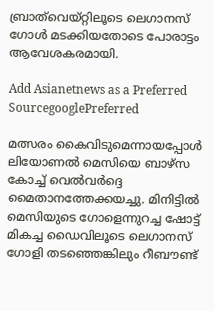ബ്രാത്‍വെയ്റ്റിലൂടെ ലെഗാനസ് ഗോള്‍ മടക്കിയതോടെ പോരാട്ടം ആവേശകരമായി.

Add Asianetnews as a Preferred SourcegooglePreferred

മത്സരം കൈവിടുമെന്നായപ്പോൾ ലിയോണൽ മെസിയെ ബാഴ്‍സ കോച്ച് വെൽവർദ്ദെ മൈതാനത്തേക്കയച്ചു. മിനിട്ടില്‍ മെസിയുടെ ഗോളെന്നുറച്ച ഷോട്ട് മികച്ച ഡൈവിലൂടെ ലെഗാനസ് ഗോളി തടഞ്ഞെങ്കിലും റീബൗണ്ട്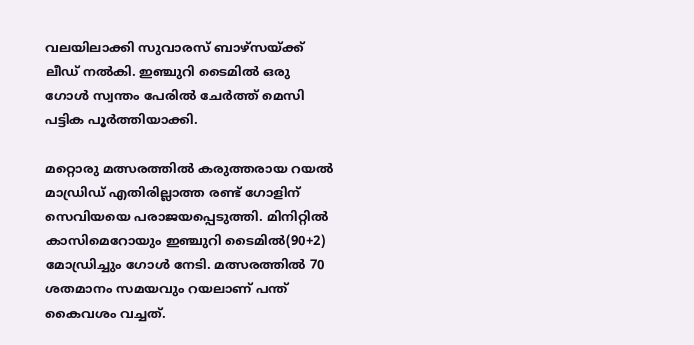വലയിലാക്കി സുവാരസ് ബാഴ്സയ്ക്ക് ലീഡ് നൽകി. ഇഞ്ചുറി ടൈമിൽ ഒരു ഗോൾ സ്വന്തം പേരിൽ ചേർത്ത് മെസി പട്ടിക പൂർത്തിയാക്കി.

മറ്റൊരു മത്സരത്തില്‍ കരുത്തരായ റയൽ മാഡ്രിഡ് എതിരില്ലാത്ത രണ്ട് ഗോളിന് സെവിയയെ പരാജയപ്പെടുത്തി. മിനിറ്റില്‍ കാസിമെറോയും ഇഞ്ചുറി ടൈമില്‍(90+2) മോഡ്രിച്ചും ഗോള്‍ നേടി. മത്സരത്തില്‍ 70 ശതമാനം സമയവും റയലാണ് പന്ത് കൈവശം വച്ചത്.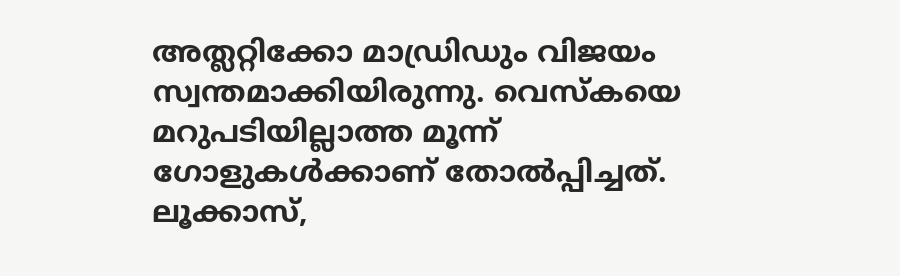അത്ലറ്റിക്കോ മാഡ്രിഡും വിജയം സ്വന്തമാക്കിയിരുന്നു. വെസ്കയെ മറുപടിയില്ലാത്ത മൂന്ന് ഗോളുകൾക്കാണ് തോൽപ്പിച്ചത്. ലൂക്കാസ്,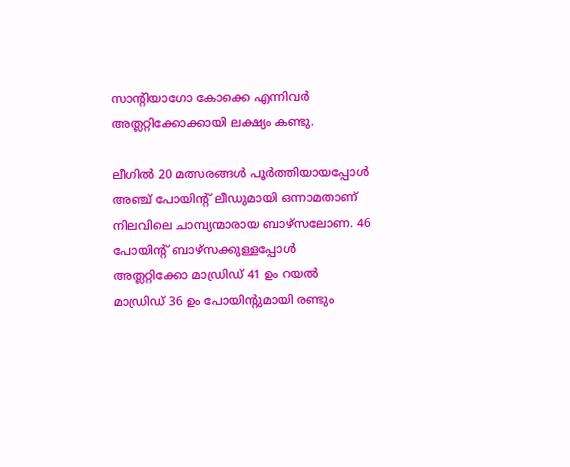സാന്റിയാഗോ കോക്കെ എന്നിവർ അത്ലറ്റിക്കോക്കായി ലക്ഷ്യം കണ്ടു.

ലീഗില്‍ 20 മത്സരങ്ങള്‍ പൂര്‍ത്തിയായപ്പോള്‍ അഞ്ച് പോയിന്‍റ് ലീഡുമായി ഒന്നാമതാണ് നിലവിലെ ചാമ്പ്യന്മാരായ ബാഴ്സലോണ. 46 പോയിന്‍റ് ബാഴ്‍സക്കുള്ളപ്പോള്‍ അത്ലറ്റിക്കോ മാഡ്രിഡ് 41 ഉം റയല്‍ മാഡ്രിഡ് 36 ഉം പോയിന്‍റുമായി രണ്ടും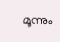മൂന്നും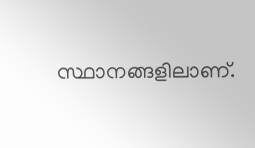സ്ഥാനങ്ങളിലാണ്.